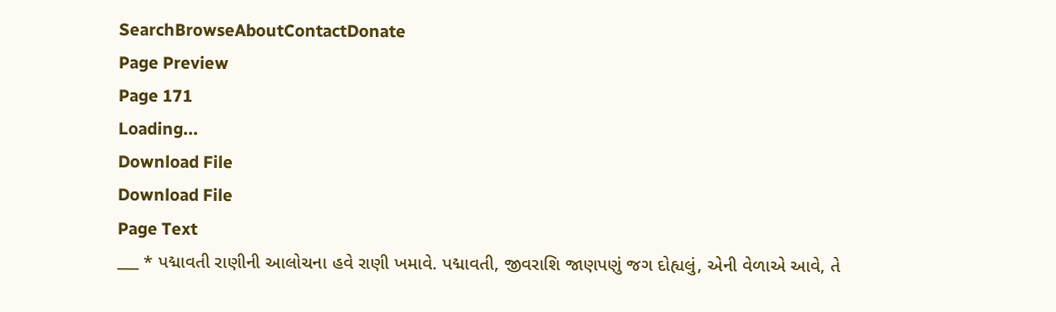SearchBrowseAboutContactDonate
Page Preview
Page 171
Loading...
Download File
Download File
Page Text
___ * પદ્માવતી રાણીની આલોચના હવે રાણી ખમાવે. પદ્માવતી, જીવરાશિ જાણપણું જગ દોહ્યલું, એની વેળાએ આવે, તે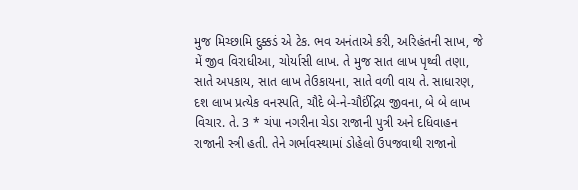મુજ મિચ્છામિ દુક્કડં એ ટેક. ભવ અનંતાએ કરી, અરિહંતની સાખ, જે મેં જીવ વિરાધીઆ, ચોર્યાસી લાખ. તે મુજ સાત લાખ પૃથ્વી તણા, સાતે અપકાય, સાત લાખ તેઉકાયના, સાતે વળી વાય તે. સાધારણ, દશ લાખ પ્રત્યેક વનસ્પતિ, ચૌદે બે-ને-ચૌઈંદ્રિય જીવના, બે બે લાખ વિચાર. તે. 3 * ચંપા નગરીના ચેડા રાજાની પુત્રી અને દધિવાહન રાજાની સ્ત્રી હતી. તેને ગર્ભાવસ્થામાં ડોહેલો ઉપજવાથી રાજાનો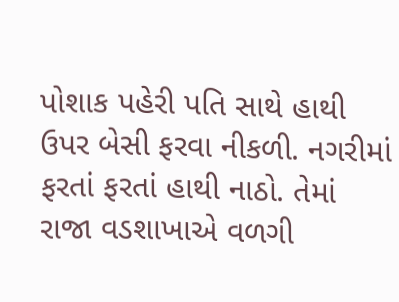પોશાક પહેરી પતિ સાથે હાથી ઉપર બેસી ફરવા નીકળી. નગરીમાં ફરતાં ફરતાં હાથી નાઠો. તેમાં રાજા વડશાખાએ વળગી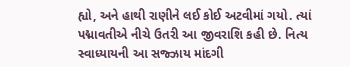હ્યો, અને હાથી રાણીને લઈ કોઈ અટવીમાં ગયો. ત્યાં પદ્માવતીએ નીચે ઉતરી આ જીવરાશિ કહી છે. નિત્ય સ્વાધ્યાયની આ સજ્ઝાય માંદગી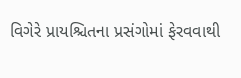વિગેરે પ્રાયશ્ચિતના પ્રસંગોમાં ફેરવવાથી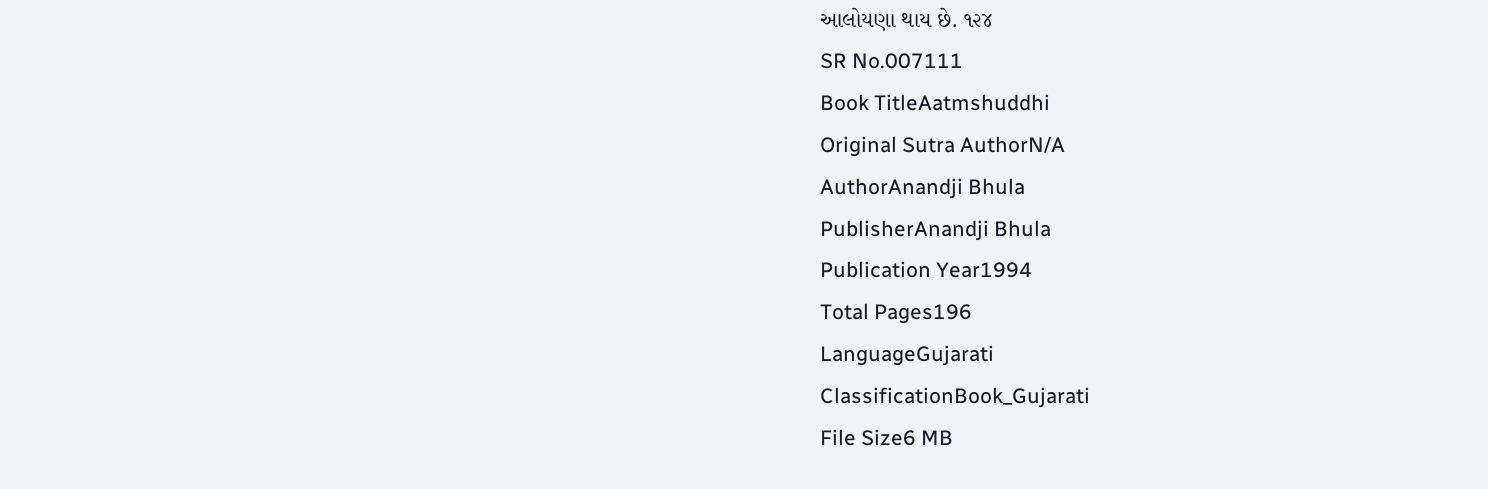આલોયણા થાય છે. ૧૨૪
SR No.007111
Book TitleAatmshuddhi
Original Sutra AuthorN/A
AuthorAnandji Bhula
PublisherAnandji Bhula
Publication Year1994
Total Pages196
LanguageGujarati
ClassificationBook_Gujarati
File Size6 MB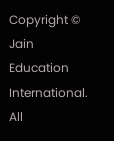Copyright © Jain Education International. All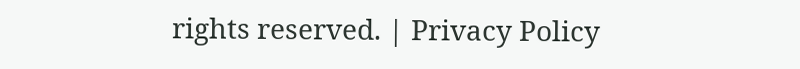rights reserved. | Privacy Policy